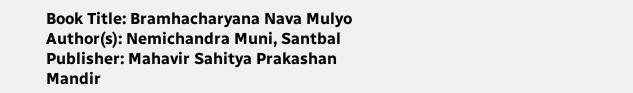Book Title: Bramhacharyana Nava Mulyo
Author(s): Nemichandra Muni, Santbal
Publisher: Mahavir Sahitya Prakashan Mandir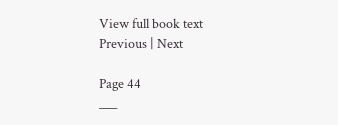View full book text
Previous | Next

Page 44
___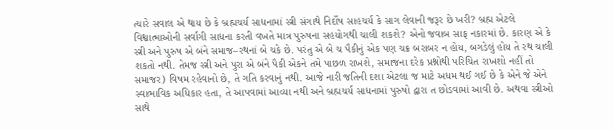ત્યારે સવાલ એ થાય છે કે બ્રહ્મચર્ય સાધનામાં સ્ત્રી સંગાથે નિર્દોષ સાહચર્ય કે સાગ લેવાની જરૂર છે ખરી? બ્રહ્મ એટલે વિશ્વાત્માઓની સર્વાગી સાધના કરતી વખતે માત્ર પુરુષના સહયોગથી ચાલી શકશે? એનો જવાબ સાફ નકારમાં છે. કારણ એ કે સ્ત્રી અને પુરુષ એ બંને સમાજ–રથનાં બે ચકે છે. પરંતુ એ બે ચ પૈકીનું એક પણ ચક્ર બરાબર ન હોય, બગડેલું હોય તે રથ ચાલી શકતો નથી. તેમજ સ્ત્રી અને પુરા એ બંને પૈકી એકને તમે પાછળ રાખશે, સમાજના દરેક પ્રશ્નોથી પરિચિત રાખશો નહીં તો સમાજર) વિષમ રહેવાનો છે, તે ગતિ કરવાનું નથી. આજે નારી જતિની દશા એટલા જ માટે અધમ થઈ ગઈ છે કે એને જે એને સ્વાભાવિક અધિકાર હતા, તે આપવામાં આવ્યા નથી અને બ્રહ્મચર્ય સાધનામાં પુરુષો દ્વારા ત છોડવામાં આવી છે. અથવા સ્ત્રીઓ સાથે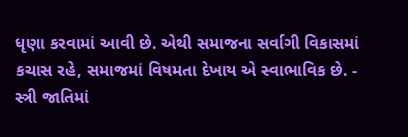ધૃણા કરવામાં આવી છે. એથી સમાજના સર્વાગી વિકાસમાં કચાસ રહે, સમાજમાં વિષમતા દેખાય એ સ્વાભાવિક છે. - સ્ત્રી જાતિમાં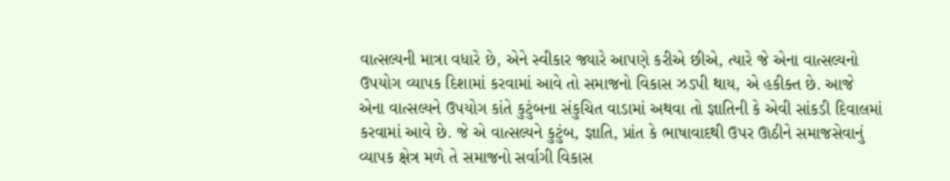વાત્સલ્યની માત્રા વધારે છે, એને સ્વીકાર જ્યારે આપણે કરીએ છીએ, ત્યારે જે એના વાત્સલ્યનો ઉપયોગ વ્યાપક દિશામાં કરવામાં આવે તો સમાજનો વિકાસ ઝડપી થાય, એ હકીક્ત છે. આજે એના વાત્સલ્યને ઉપયોગ કાંતે કુટુંબના સંકુચિત વાડામાં અથવા તો જ્ઞાતિની કે એવી સાંકડી દિવાલમાં કરવામાં આવે છે. જે એ વાત્સલ્યને કુટુંબ, જ્ઞાતિ, પ્રાંત કે ભાષાવાદથી ઉપર ઊઠીને સમાજસેવાનું વ્યાપક ક્ષેત્ર મળે તે સમાજનો સર્વાગી વિકાસ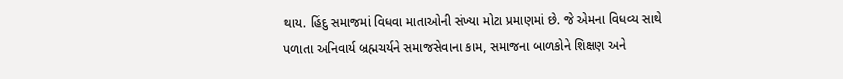થાય. હિંદુ સમાજમાં વિધવા માતાઓની સંખ્યા મોટા પ્રમાણમાં છે. જે એમના વિધવ્ય સાથે પળાતા અનિવાર્ય બ્રહ્મચર્યને સમાજસેવાના કામ, સમાજના બાળકોને શિક્ષણ અને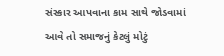સંસ્કાર આપવાના કામ સાથે જોડવામાં આવે તો સમાજનું કેટલું મોટું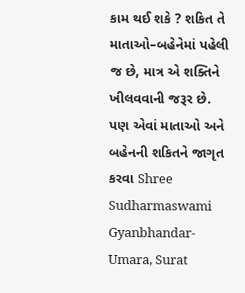કામ થઈ શકે ? શકિત તે માતાઓ–બહેનેમાં પહેલી જ છે, માત્ર એ શક્તિને ખીલવવાની જરૂર છે. પણ એવાં માતાઓ અને બહેનની શકિતને જાગૃત કરવા Shree Sudharmaswami Gyanbhandar-Umara, Surat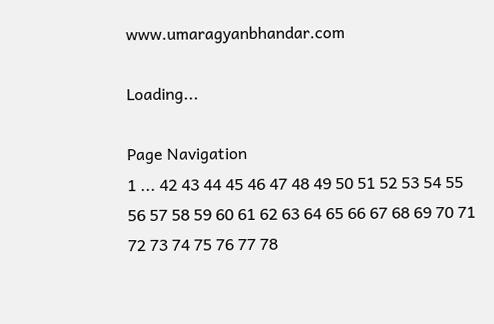www.umaragyanbhandar.com

Loading...

Page Navigation
1 ... 42 43 44 45 46 47 48 49 50 51 52 53 54 55 56 57 58 59 60 61 62 63 64 65 66 67 68 69 70 71 72 73 74 75 76 77 78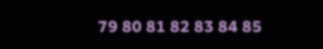79 80 81 82 83 84 85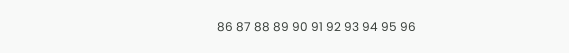86 87 88 89 90 91 92 93 94 95 96